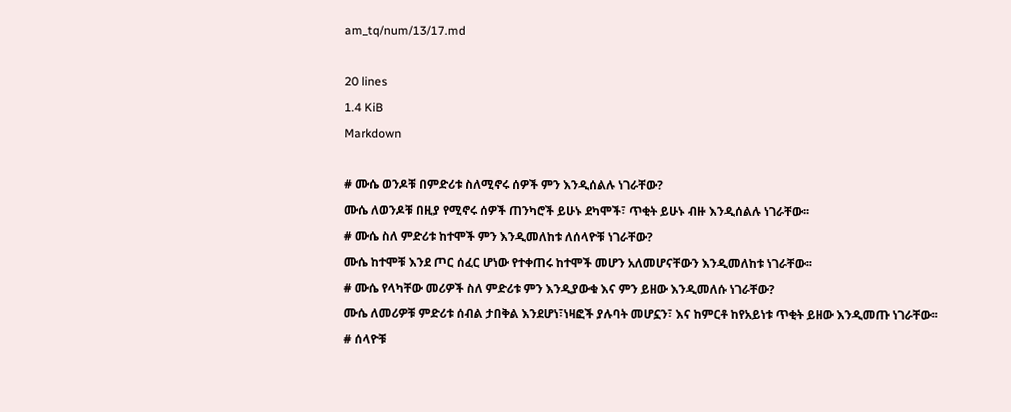am_tq/num/13/17.md

20 lines
1.4 KiB
Markdown

# ሙሴ ወንዶቹ በምድሪቱ ስለሚኖሩ ሰዎች ምን እንዲሰልሉ ነገራቸው?
ሙሴ ለወንዶቹ በዚያ የሚኖሩ ሰዎች ጠንካሮች ይሁኑ ደካሞች፣ ጥቂት ይሁኑ ብዙ እንዲሰልሉ ነገራቸው፡፡
# ሙሴ ስለ ምድሪቱ ከተሞች ምን እንዲመለከቱ ለሰላዮቹ ነገራቸው?
ሙሴ ከተሞቹ እንደ ጦር ሰፈር ሆነው የተቀጠሩ ከተሞች መሆን አለመሆናቸውን እንዲመለከቱ ነገራቸው፡፡
# ሙሴ የላካቸው መሪዎች ስለ ምድሪቱ ምን እንዲያውቁ እና ምን ይዘው እንዲመለሱ ነገራቸው?
ሙሴ ለመሪዎቹ ምድሪቱ ሰብል ታበቅል እንደሆነ፣ነዛፎች ያሉባት መሆኗን፣ እና ከምርቶ ከየአይነቱ ጥቂት ይዘው እንዲመጡ ነገራቸው፡፡
# ሰላዮቹ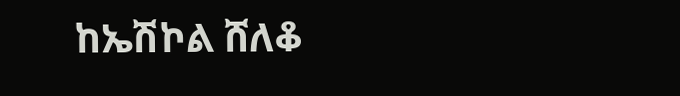ከኤሽኮል ሸለቆ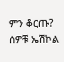ምን ቆርጡ?
ሰዎቹ ኤሽኮል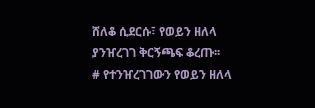ሸለቆ ሲደርሱ፣ የወይን ዘለላ ያንዠረገገ ቅርኝጫፍ ቆረጡ፡፡
# የተንዠረገገውን የወይን ዘለላ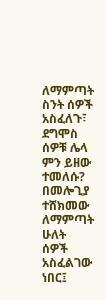ለማምጣት ስንት ሰዎች አስፈለጉ፣ ደግሞስ ሰዎቹ ሌላ ምን ይዘው ተመለሱ?
በመሎጊያ ተሸክመው ለማምጣት ሁለት ሰዎች አስፈልገው ነበር፤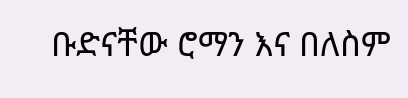ቡድናቸው ሮማን እና በለስም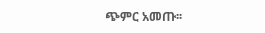ጭምር አመጡ፡፡